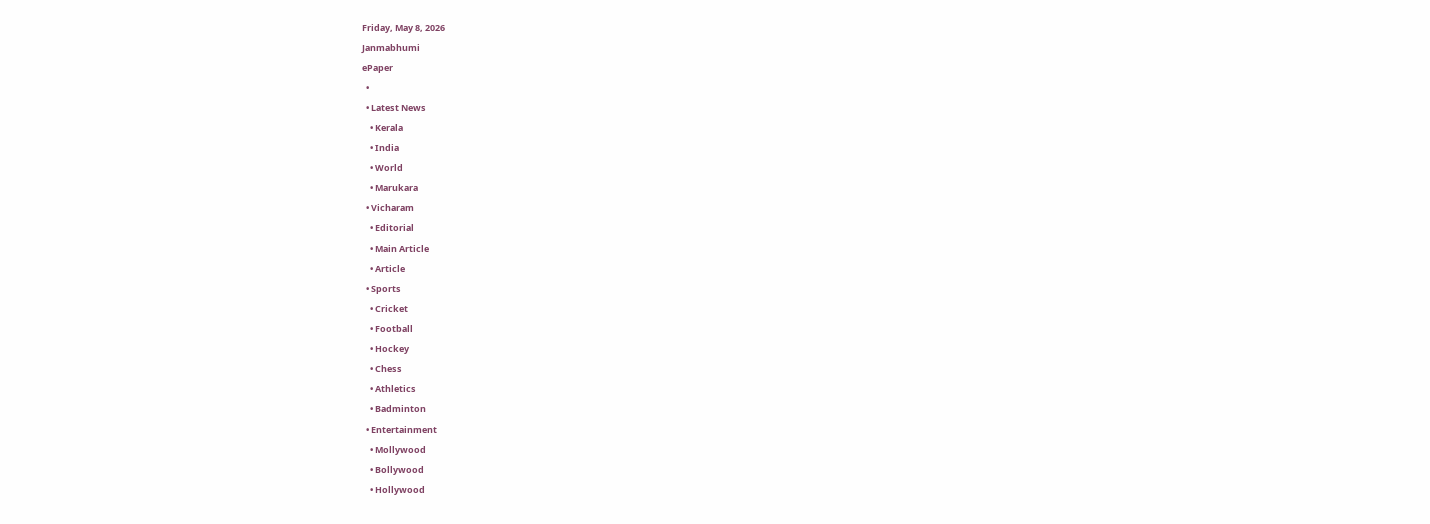Friday, May 8, 2026
Janmabhumi
ePaper
  •
  • Latest News
    • Kerala
    • India
    • World
    • Marukara
  • Vicharam
    • Editorial
    • Main Article
    • Article
  • Sports
    • Cricket
    • Football
    • Hockey
    • Chess
    • Athletics
    • Badminton
  • Entertainment
    • Mollywood
    • Bollywood
    • Hollywood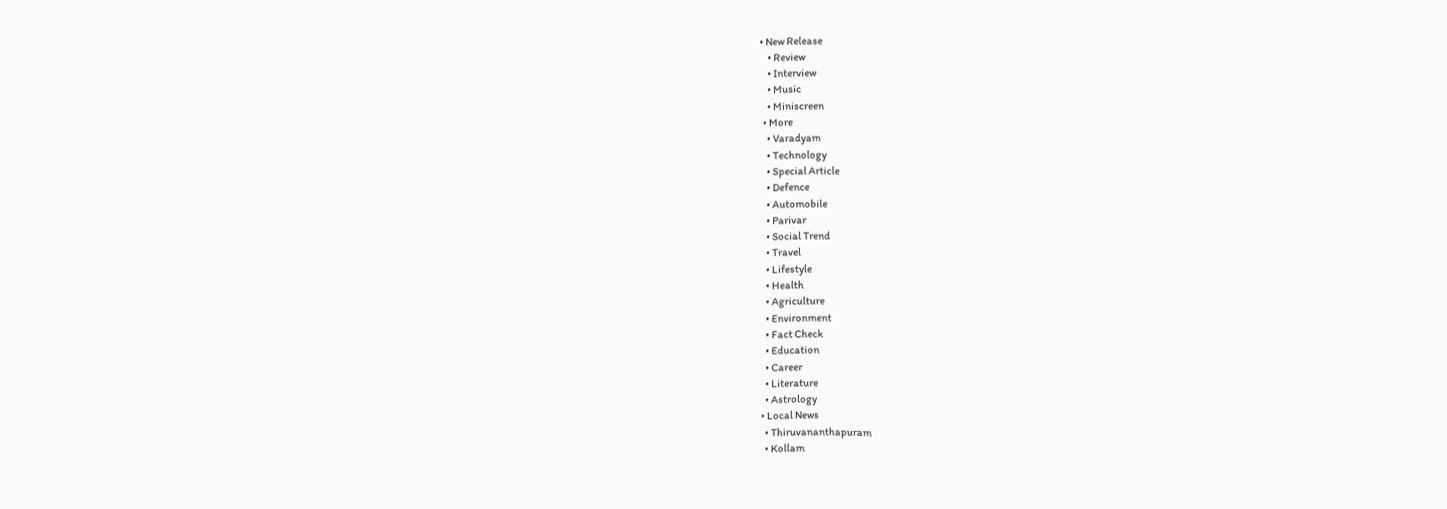• New Release
    • Review
    • Interview
    • Music
    • Miniscreen
  • More
    • Varadyam
    • Technology
    • Special Article
    • Defence
    • Automobile
    • Parivar
    • Social Trend
    • Travel
    • Lifestyle
    • Health
    • Agriculture
    • Environment
    • Fact Check
    • Education
    • Career
    • Literature
    • Astrology
  • Local News
    • Thiruvananthapuram
    • Kollam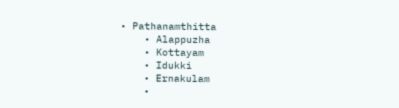• Pathanamthitta
    • Alappuzha
    • Kottayam
    • Idukki
    • Ernakulam
    •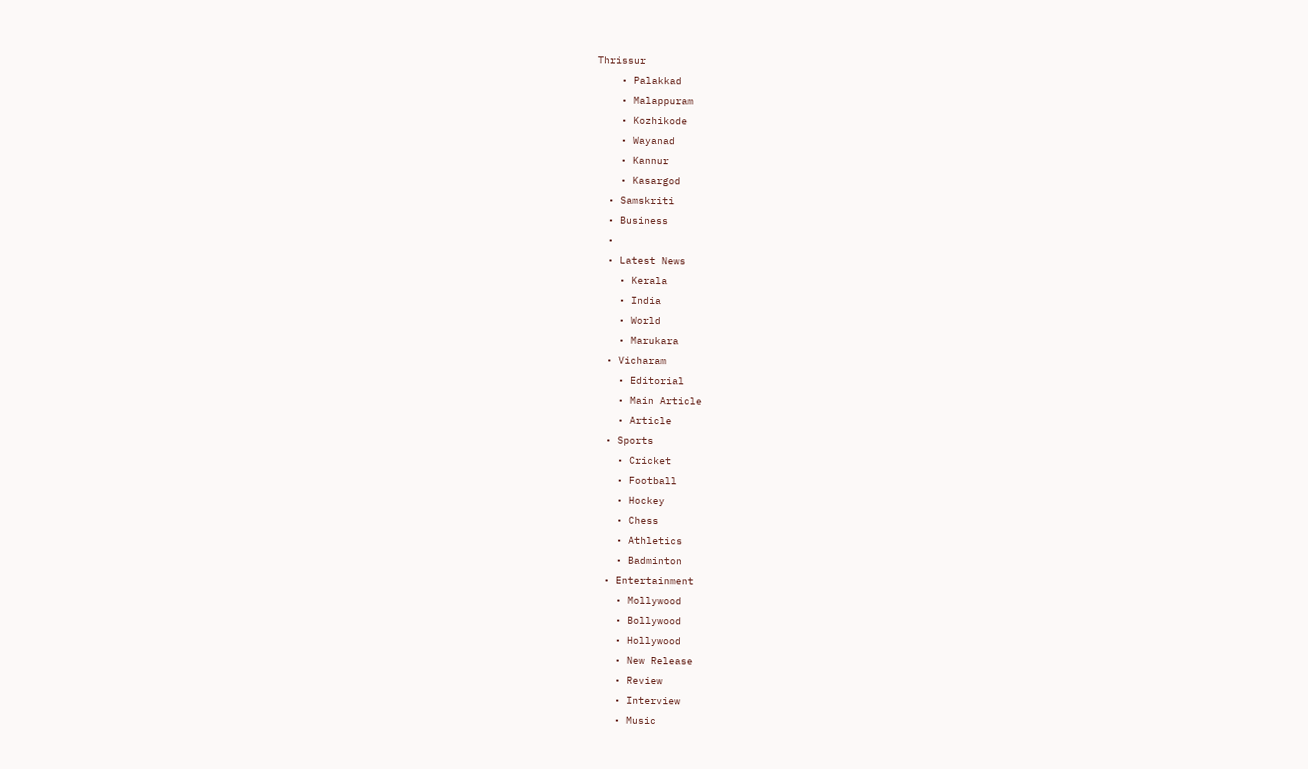Thrissur
    • Palakkad
    • Malappuram
    • Kozhikode
    • Wayanad
    • Kannur
    • Kasargod
  • Samskriti
  • Business
  •
  • Latest News
    • Kerala
    • India
    • World
    • Marukara
  • Vicharam
    • Editorial
    • Main Article
    • Article
  • Sports
    • Cricket
    • Football
    • Hockey
    • Chess
    • Athletics
    • Badminton
  • Entertainment
    • Mollywood
    • Bollywood
    • Hollywood
    • New Release
    • Review
    • Interview
    • Music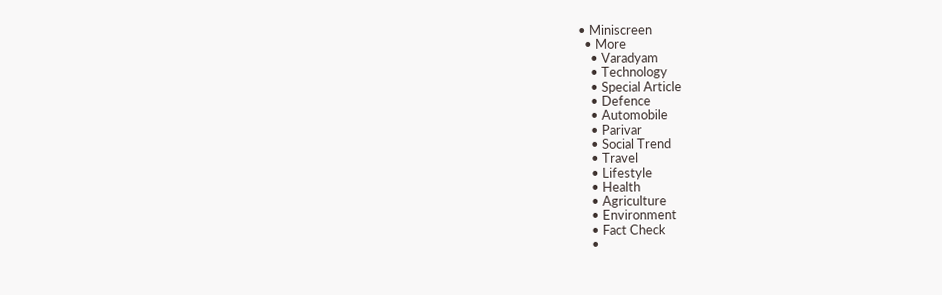• Miniscreen
  • More
    • Varadyam
    • Technology
    • Special Article
    • Defence
    • Automobile
    • Parivar
    • Social Trend
    • Travel
    • Lifestyle
    • Health
    • Agriculture
    • Environment
    • Fact Check
    •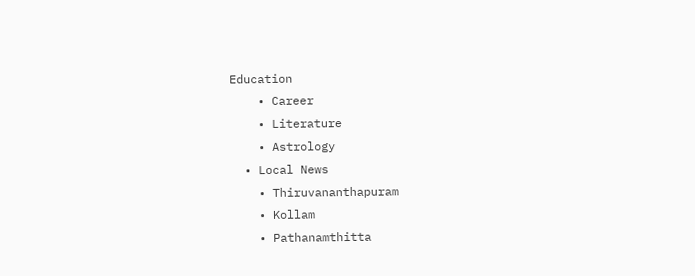Education
    • Career
    • Literature
    • Astrology
  • Local News
    • Thiruvananthapuram
    • Kollam
    • Pathanamthitta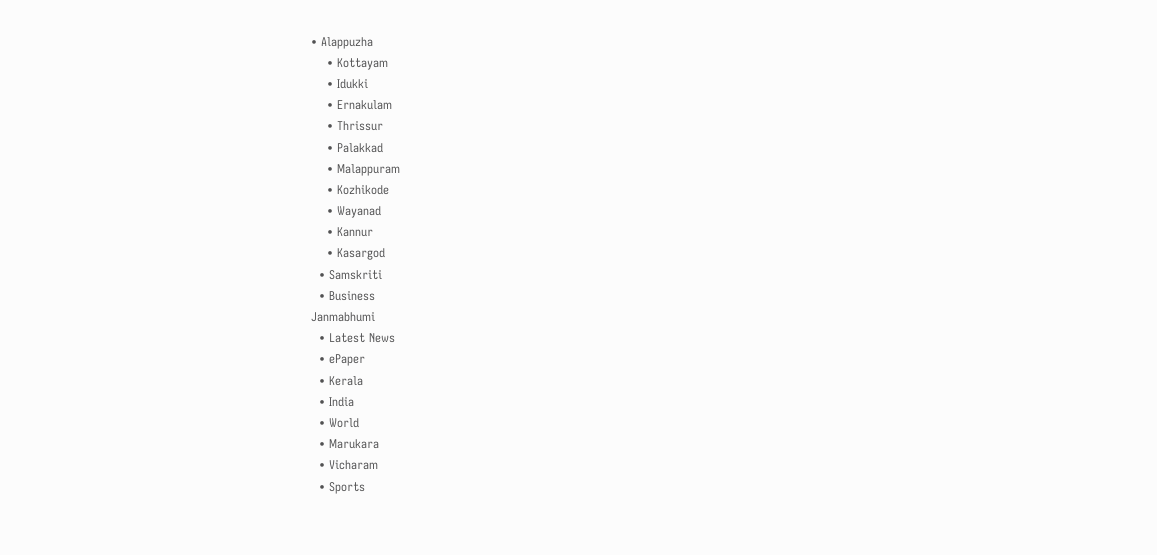• Alappuzha
    • Kottayam
    • Idukki
    • Ernakulam
    • Thrissur
    • Palakkad
    • Malappuram
    • Kozhikode
    • Wayanad
    • Kannur
    • Kasargod
  • Samskriti
  • Business
Janmabhumi
  • Latest News
  • ePaper
  • Kerala
  • India
  • World
  • Marukara
  • Vicharam
  • Sports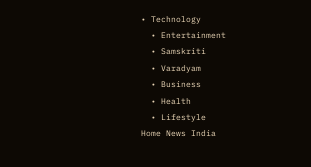• Technology
  • Entertainment
  • Samskriti
  • Varadyam
  • Business
  • Health
  • Lifestyle
Home News India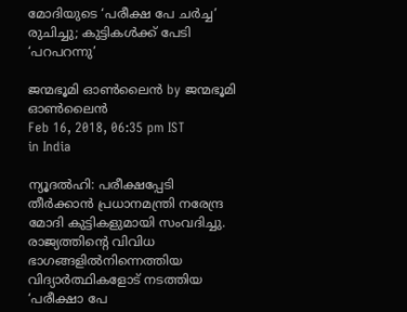മോദിയുടെ ‘പരീക്ഷ പേ ചര്‍ച്ച’ രുചിച്ചു; കുട്ടികള്‍ക്ക് പേടി ‘പറപറന്നു’

ജന്മഭൂമി ഓണ്‍ലൈന്‍ by ജന്മഭൂമി ഓണ്‍ലൈന്‍
Feb 16, 2018, 06:35 pm IST
in India

ന്യൂദല്‍ഹി: പരീക്ഷപ്പേടി തീര്‍ക്കാന്‍ പ്രധാനമന്ത്രി നരേന്ദ്ര മോദി കുട്ടികളുമായി സംവദിച്ചു. രാജ്യത്തിന്റെ വിവിധ ഭാഗങ്ങളില്‍നിന്നെത്തിയ വിദ്യാര്‍ത്ഥികളോട് നടത്തിയ ‘പരീക്ഷാ പേ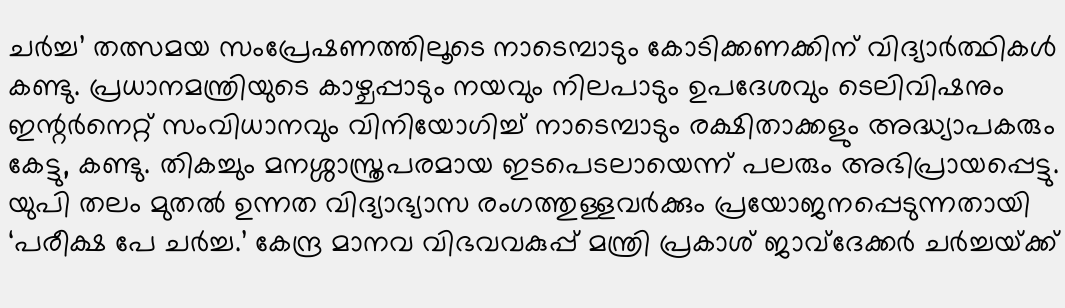ചര്‍ച്ച’ തത്സമയ സംപ്രേഷണത്തിലൂടെ നാടെമ്പാടും കോടിക്കണക്കിന് വിദ്യാര്‍ത്ഥികള്‍ കണ്ടു. പ്രധാനമന്ത്രിയുടെ കാഴ്ചപ്പാടും നയവും നിലപാടും ഉപദേശവും ടെലിവിഷനും ഇന്റര്‍നെറ്റ് സംവിധാനവും വിനിയോഗിച്ച് നാടെമ്പാടും രക്ഷിതാക്കളും അദ്ധ്യാപകരും കേട്ടു, കണ്ടു. തികച്ചും മനശ്ശാസ്ത്രപരമായ ഇടപെടലായെന്ന് പലരും അഭിപ്രായപ്പെട്ടു. യുപി തലം മുതല്‍ ഉന്നത വിദ്യാഭ്യാസ രംഗത്തുള്ളവര്‍ക്കും പ്രയോജനപ്പെടുന്നതായി ‘പരീക്ഷ പേ ചര്‍ച്ച.’ കേന്ദ്ര മാനവ വിഭവവകുപ്പ് മന്ത്രി പ്രകാശ് ജാവ്‌ദേക്കര്‍ ചര്‍ച്ചയ്‌ക്ക്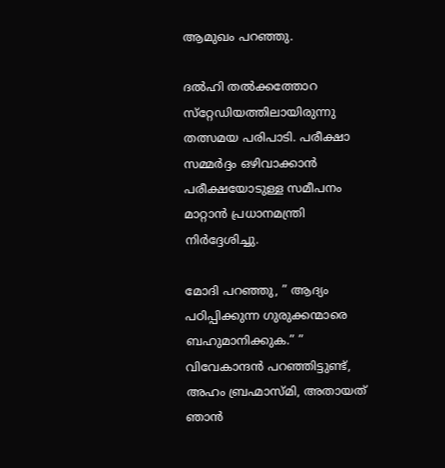ആമുഖം പറഞ്ഞു.

ദല്‍ഹി തല്‍ക്കത്തോറ സ്‌റ്റേഡിയത്തിലായിരുന്നു തത്സമയ പരിപാടി. പരീക്ഷാ സമ്മര്‍ദ്ദം ഒഴിവാക്കാന്‍ പരീക്ഷയോടുള്ള സമീപനം മാറ്റാന്‍ പ്രധാനമന്ത്രി നിര്‍ദ്ദേശിച്ചു.

മോദി പറഞ്ഞു, ” ആദ്യം പഠിപ്പിക്കുന്ന ഗുരുക്കന്മാരെ ബഹുമാനിക്കുക.” ” വിവേകാന്ദന്‍ പറഞ്ഞിട്ടുണ്ട്, അഹം ബ്രഹ്മാസ്മി, അതായത് ഞാന്‍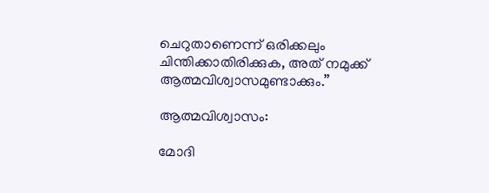ചെറുതാണെന്ന് ഒരിക്കലും ചിന്തിക്കാതിരിക്കുക, അത് നമുക്ക് ആത്മവിശ്വാസമുണ്ടാക്കും.”

ആത്മവിശ്വാസം:

മോദി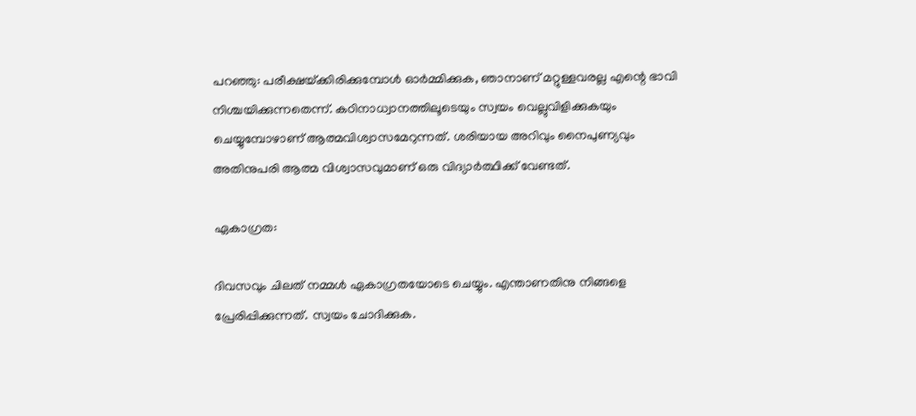പറഞ്ഞു: പരീക്ഷയ്‌ക്കിരിക്കുമ്പോള്‍ ഓര്‍മ്മിക്കുക, ഞാനാണ് മറ്റുള്ളവരല്ല എന്റെ ഭാവി നിശ്ചയിക്കുന്നതെന്ന്. കഠിനാധ്വാനത്തിലൂടെയും സ്വയം വെല്ലുവിളിക്കുകയും ചെയ്യുമ്പോഴാണ് ആത്മവിശ്വാസമേറുന്നത്. ശരിയായ അറിവും നൈപുണ്യവും അതിനുപരി ആത്മ വിശ്വാസവുമാണ് ഒരു വിദ്യാര്‍ത്ഥിക്ക് വേണ്ടത്.

ഏകാഗ്രത:

ദിവസവും ചിലത് നമ്മള്‍ ഏകാഗ്രതയോടെ ചെയ്യും. എന്താണതിനു നിങ്ങളെ പ്രേരിപ്പിക്കുന്നത്. സ്വയം ചോദിക്കുക.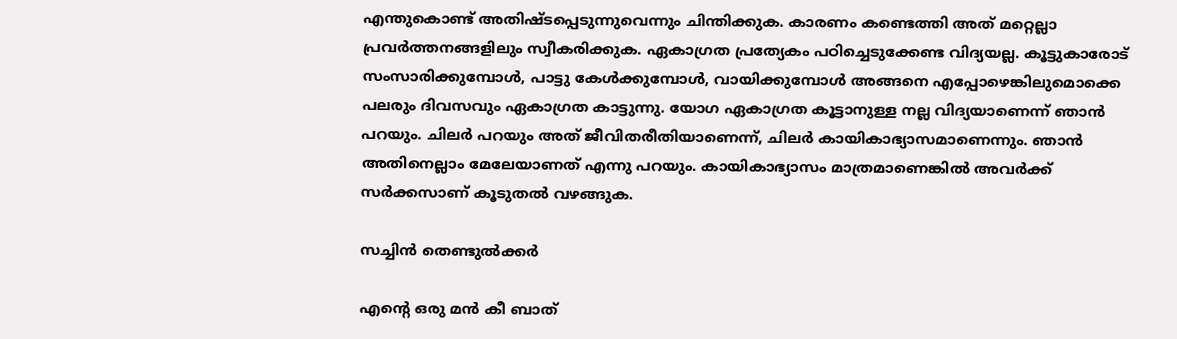എന്തുകൊണ്ട് അതിഷ്ടപ്പെടുന്നുവെന്നും ചിന്തിക്കുക. കാരണം കണ്ടെത്തി അത് മറ്റെല്ലാ പ്രവര്‍ത്തനങ്ങളിലും സ്വീകരിക്കുക. ഏകാഗ്രത പ്രത്യേകം പഠിച്ചെടുക്കേണ്ട വിദ്യയല്ല. കൂട്ടുകാരോട് സംസാരിക്കുമ്പോള്‍, പാട്ടു കേള്‍ക്കുമ്പോള്‍, വായിക്കുമ്പോള്‍ അങ്ങനെ എപ്പോഴെങ്കിലുമൊക്കെ പലരും ദിവസവും ഏകാഗ്രത കാട്ടുന്നു. യോഗ ഏകാഗ്രത കൂട്ടാനുള്ള നല്ല വിദ്യയാണെന്ന് ഞാന്‍ പറയും. ചിലര്‍ പറയും അത് ജീവിതരീതിയാണെന്ന്, ചിലര്‍ കായികാഭ്യാസമാണെന്നും. ഞാന്‍ അതിനെല്ലാം മേലേയാണത് എന്നു പറയും. കായികാഭ്യാസം മാത്രമാണെങ്കില്‍ അവര്‍ക്ക് സര്‍ക്കസാണ് കൂടുതല്‍ വഴങ്ങുക.

സച്ചിന്‍ തെണ്ടുല്‍ക്കര്‍

എന്റെ ഒരു മന്‍ കീ ബാത്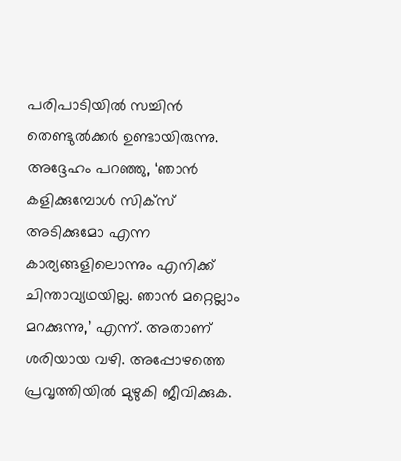പരിപാടിയില്‍ സച്ചിന്‍ തെണ്ടുല്‍ക്കര്‍ ഉണ്ടായിരുന്നു. അദ്ദേഹം പറഞ്ഞു, ‘ഞാന്‍ കളിക്കുമ്പോള്‍ സിക്‌സ് അടിക്കുമോ എന്ന കാര്യങ്ങളിലൊന്നും എനിക്ക് ചിന്താവ്യഥയില്ല. ഞാന്‍ മറ്റെല്ലാം മറക്കുന്നു,’ എന്ന്. അതാണ് ശരിയായ വഴി. അപ്പോഴത്തെ പ്രവൃത്തിയില്‍ മുഴുകി ജീവിക്കുക.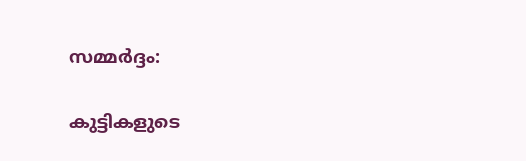സമ്മര്‍ദ്ദം:

കുട്ടികളുടെ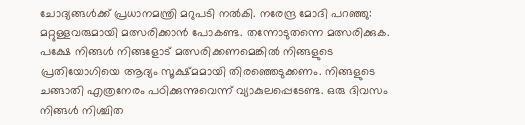ചോദ്യങ്ങള്‍ക്ക് പ്രധാനമന്ത്രി മറുപടി നല്‍കി. നരേന്ദ്ര മോദി പറഞ്ഞു: മറ്റുള്ളവരുമായി മത്സരിക്കാന്‍ പോകണ്ട. തന്നോടുതന്നെ മത്സരിക്കുക. പക്ഷേ നിങ്ങള്‍ നിങ്ങളോട് മത്സരിക്കണമെങ്കില്‍ നിങ്ങളുടെ പ്രതിയോഗിയെ ആദ്യം സൂക്ഷ്മമായി തിരഞ്ഞെടുക്കണം. നിങ്ങളുടെ ചങ്ങാതി എത്രനേരം പഠിക്കുന്നുവെന്ന് വ്യാകുലപ്പെടേണ്ട. ഒരു ദിവസം നിങ്ങള്‍ നിശ്ചിത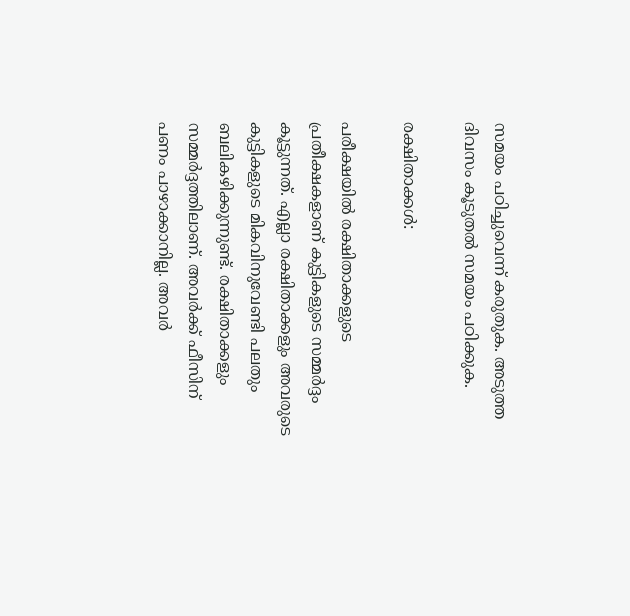സമയം പഠിച്ചുവെന്ന് കരുതുക. അടുത്ത ദിവസം കൂടുതല്‍ സമയം പഠിക്കുക.

രക്ഷിതാക്കള്‍:

പരീക്ഷയില്‍ രക്ഷിതാക്കളുടെ പ്രതീക്ഷകളാണ് കുട്ടികളുടെ സമ്മര്‍ദ്ദം കൂട്ടുന്നത്. എല്ലാ രക്ഷിതാക്കളും അവരുടെ കുട്ടികളുടെ മികവിനുവേണ്ടി പലതും ബലികഴിക്കുന്നുണ്ട്. രക്ഷിതാക്കളും സമ്മര്‍ദ്ദത്തിലാണ്. അവര്‍ക്ക് ഫീസിന് പണം പാഴാക്കാനില്ല. അവര്‍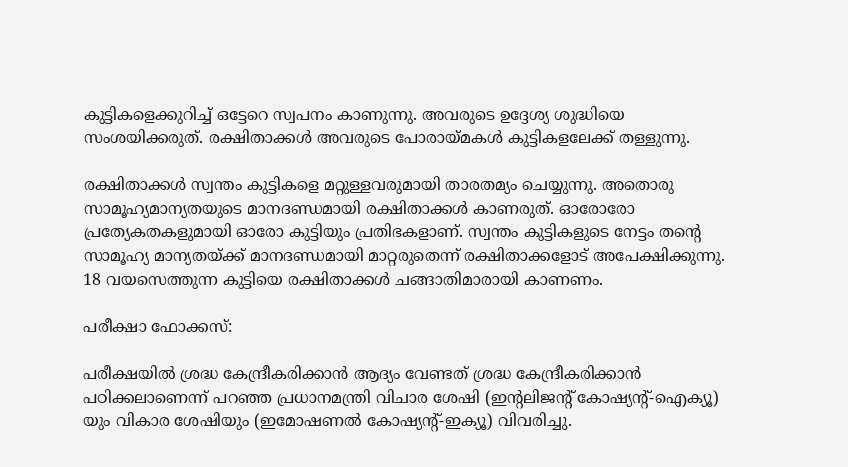കുട്ടികളെക്കുറിച്ച് ഒട്ടേറെ സ്വപനം കാണുന്നു. അവരുടെ ഉദ്ദേശ്യ ശുദ്ധിയെ സംശയിക്കരുത്. രക്ഷിതാക്കള്‍ അവരുടെ പോരായ്‌മകള്‍ കുട്ടികളലേക്ക് തള്ളുന്നു.

രക്ഷിതാക്കള്‍ സ്വന്തം കുട്ടികളെ മറ്റുള്ളവരുമായി താരതമ്യം ചെയ്യുന്നു. അതൊരു സാമൂഹ്യമാന്യതയുടെ മാനദണ്ഡമായി രക്ഷിതാക്കള്‍ കാണരുത്. ഓരോരോ പ്രത്യേകതകളുമായി ഓരോ കുട്ടിയും പ്രതിഭകളാണ്. സ്വന്തം കുട്ടികളുടെ നേട്ടം തന്റെ സാമൂഹ്യ മാന്യതയ്‌ക്ക് മാനദണ്ഡമായി മാറ്റരുതെന്ന് രക്ഷിതാക്കളോട് അപേക്ഷിക്കുന്നു. 18 വയസെത്തുന്ന കുട്ടിയെ രക്ഷിതാക്കള്‍ ചങ്ങാതിമാരായി കാണണം.

പരീക്ഷാ ഫോക്കസ്:

പരീക്ഷയില്‍ ശ്രദ്ധ കേന്ദ്രീകരിക്കാന്‍ ആദ്യം വേണ്ടത് ശ്രദ്ധ കേന്ദ്രീകരിക്കാന്‍ പഠിക്കലാണെന്ന് പറഞ്ഞ പ്രധാനമന്ത്രി വിചാര ശേഷി (ഇന്റലിജന്റ് കോഷ്യന്റ്-ഐക്യൂ) യും വികാര ശേഷിയും (ഇമോഷണല്‍ കോഷ്യന്റ്-ഇക്യൂ) വിവരിച്ചു.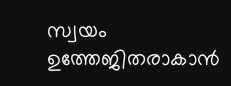സ്വയം ഉത്തേജിതരാകാന്‍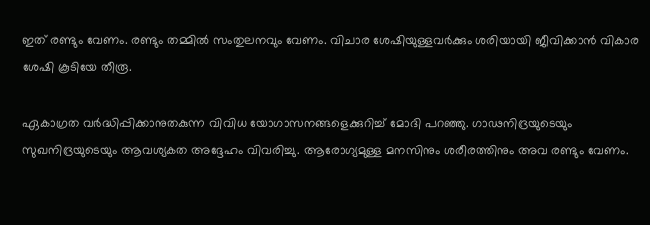ഇത് രണ്ടും വേണം. രണ്ടും തമ്മില്‍ സംതുലനവും വേണം. വിചാര ശേഷിയുള്ളവര്‍ക്കും ശരിയായി ജീവിക്കാന്‍ വികാര ശേഷി കൂടിയേ തീരൂ.

ഏകാഗ്രത വര്‍ദ്ധിപ്പിക്കാനുതകുന്ന വിവിധ യോഗാസനങ്ങളെക്കുറിച്ച് മോദി പറഞ്ഞു. ഗാഢനിദ്രയുടെയും സുഖനിദ്രയുടെയും ആവശ്യകത അദ്ദേഹം വിവരിച്ചു. ആരോഗ്യമുള്ള മനസിനും ശരീരത്തിനും അവ രണ്ടും വേണം.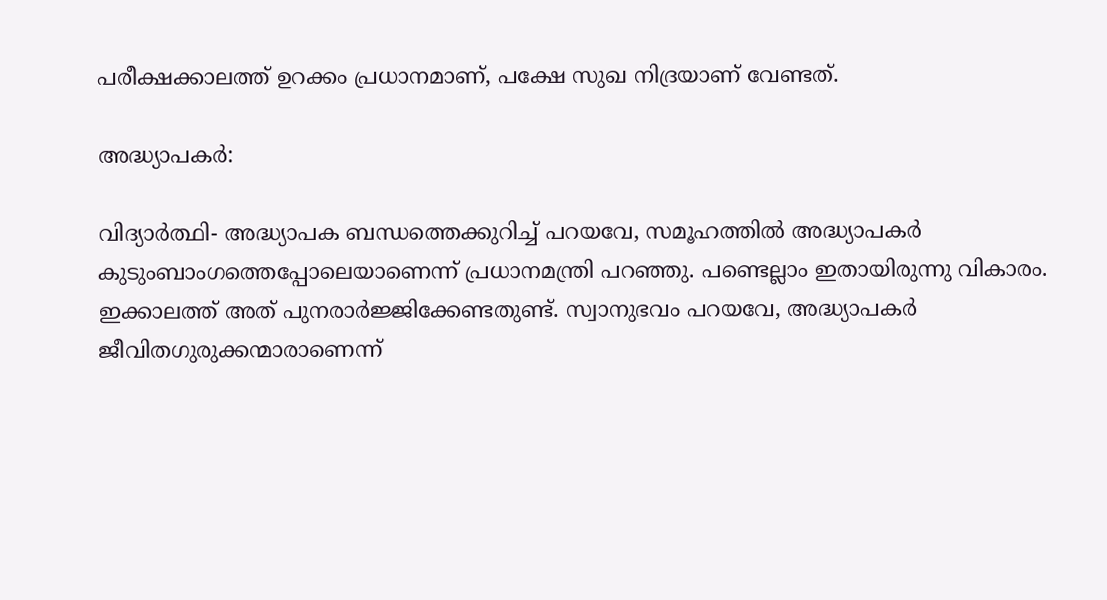പരീക്ഷക്കാലത്ത് ഉറക്കം പ്രധാനമാണ്, പക്ഷേ സുഖ നിദ്രയാണ് വേണ്ടത്.

അദ്ധ്യാപകര്‍:

വിദ്യാര്‍ത്ഥി- അദ്ധ്യാപക ബന്ധത്തെക്കുറിച്ച് പറയവേ, സമൂഹത്തില്‍ അദ്ധ്യാപകര്‍ കുടുംബാംഗത്തെപ്പോലെയാണെന്ന് പ്രധാനമന്ത്രി പറഞ്ഞു. പണ്ടെല്ലാം ഇതായിരുന്നു വികാരം. ഇക്കാലത്ത് അത് പുനരാര്‍ജ്ജിക്കേണ്ടതുണ്ട്. സ്വാനുഭവം പറയവേ, അദ്ധ്യാപകര്‍ ജീവിതഗുരുക്കന്മാരാണെന്ന്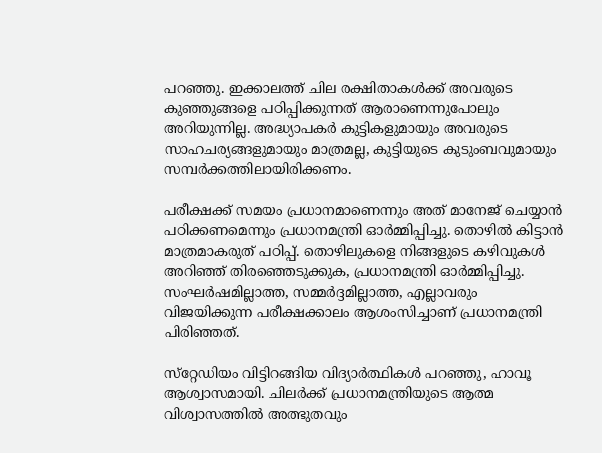പറഞ്ഞു. ഇക്കാലത്ത് ചില രക്ഷിതാകള്‍ക്ക് അവരുടെ കുഞ്ഞുങ്ങളെ പഠിപ്പിക്കുന്നത് ആരാണെന്നുപോലും അറിയുന്നില്ല. അദ്ധ്യാപകര്‍ കുട്ടികളുമായും അവരുടെ സാഹചര്യങ്ങളുമായും മാത്രമല്ല, കുട്ടിയുടെ കുടുംബവുമായും സമ്പര്‍ക്കത്തിലായിരിക്കണം.

പരീക്ഷക്ക് സമയം പ്രധാനമാണെന്നും അത് മാനേജ് ചെയ്യാന്‍ പഠിക്കണമെന്നും പ്രധാനമന്ത്രി ഓര്‍മ്മിപ്പിച്ചു. തൊഴില്‍ കിട്ടാന്‍ മാത്രമാകരുത് പഠിപ്പ്. തൊഴിലുകളെ നിങ്ങളുടെ കഴിവുകള്‍ അറിഞ്ഞ് തിരഞ്ഞെടുക്കുക, പ്രധാനമന്ത്രി ഓര്‍മ്മിപ്പിച്ചു. സംഘര്‍ഷമില്ലാത്ത, സമ്മര്‍ദ്ദമില്ലാത്ത, എല്ലാവരും വിജയിക്കുന്ന പരീക്ഷക്കാലം ആശംസിച്ചാണ് പ്രധാനമന്ത്രി പിരിഞ്ഞത്.

സ്‌റ്റേഡിയം വിട്ടിറങ്ങിയ വിദ്യാര്‍ത്ഥികള്‍ പറഞ്ഞു, ഹാവൂ ആശ്വാസമായി. ചിലര്‍ക്ക് പ്രധാനമന്ത്രിയുടെ ആത്മ വിശ്വാസത്തില്‍ അത്ഭുതവും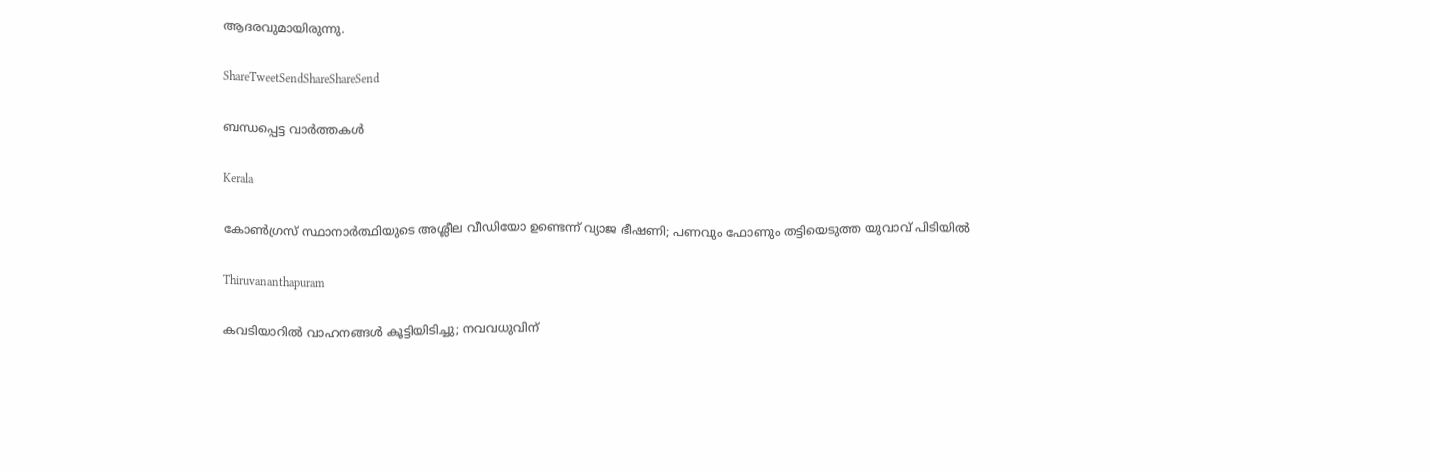ആദരവുമായിരുന്നു.

ShareTweetSendShareShareSend

ബന്ധപ്പെട്ട വാര്‍ത്തകള്‍

Kerala

കോൺഗ്രസ് സ്ഥാനാർത്ഥിയുടെ അശ്ലീല വീഡിയോ ഉണ്ടെന്ന് വ്യാജ ഭീഷണി; പണവും ഫോണും തട്ടിയെടുത്ത യുവാവ് പിടിയിൽ

Thiruvananthapuram

കവടിയാറിൽ വാഹനങ്ങൾ കൂട്ടിയിടിച്ചു; നവവധുവിന്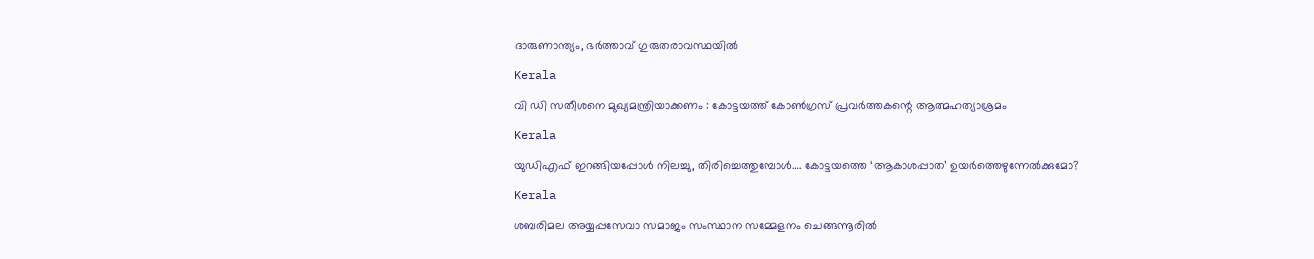ദാരുണാന്ത്യം, ഭർത്താവ് ഗുരുതരാവസ്ഥയിൽ

Kerala

വി ഡി സതീശനെ മുഖ്യമന്ത്രിയാക്കണം : കോട്ടയത്ത് കോൺഗ്രസ് പ്രവർത്തകന്റെ ആത്മഹത്യാശ്രമം

Kerala

യുഡിഎഫ് ഇറങ്ങിയപ്പോള്‍ നിലച്ചു, തിരിച്ചെത്തുമ്പോള്‍…. കോട്ടയത്തെ ‘ആകാശപ്പാത’ ഉയര്‍ത്തെഴുന്നേല്‍ക്കുമോ?

Kerala

ശബരിമല അയ്യപ്പസേവാ സമാജം സംസ്ഥാന സമ്മേളനം ചെങ്ങന്നൂരില്‍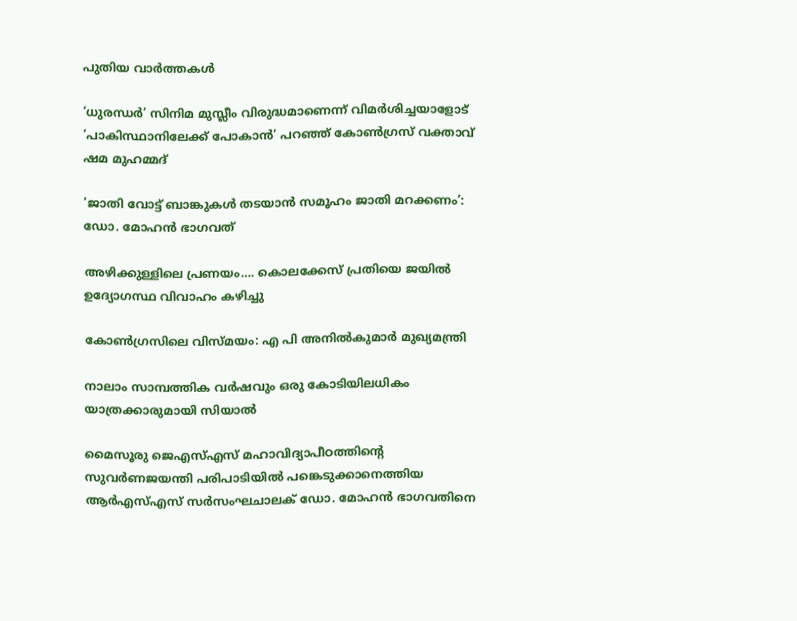പുതിയ വാര്‍ത്തകള്‍

‘ധുരന്ധർ’ സിനിമ മുസ്ലീം വിരുദ്ധമാണെന്ന് വിമർശിച്ചയാളോട് ‘പാകിസ്ഥാനിലേക്ക് പോകാൻ’ പറഞ്ഞ് കോൺഗ്രസ് വക്താവ് ഷമ മുഹമ്മദ്

‘ജാതി വോട്ട് ബാങ്കുകള്‍ തടയാന്‍ സമൂഹം ജാതി മറക്കണം’: ഡോ. മോഹന്‍ ഭാഗവത്

അഴിക്കുള്ളിലെ പ്രണയം…. കൊലക്കേസ് പ്രതിയെ ജയിൽ ഉദ്യോഗസ്ഥ വിവാഹം കഴിച്ചു

കോണ്‍ഗ്രസിലെ വിസ്മയം: എ പി അനില്‍കുമാര്‍ മുഖ്യമന്ത്രി

നാലാം സാമ്പത്തിക വര്‍ഷവും ഒരു കോടിയിലധികം യാത്രക്കാരുമായി സിയാല്‍

മൈസൂരു ജെഎസ്എസ് മഹാവിദ്യാപീഠത്തിന്റെ സുവര്‍ണജയന്തി പരിപാടിയില്‍ പങ്കെടുക്കാനെത്തിയ ആര്‍എസ്എസ് സര്‍സംഘചാലക് ഡോ. മോഹന്‍ ഭാഗവതിനെ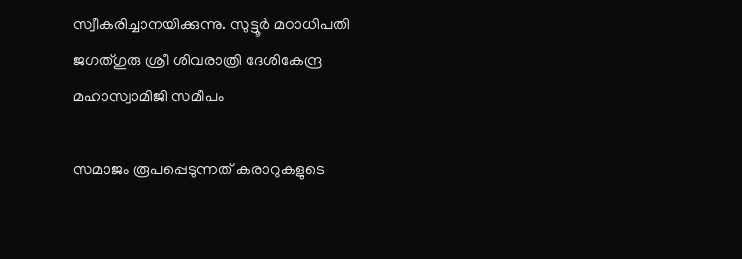സ്വീകരിച്ചാനയിക്കുന്നു. സുട്ടൂര്‍ മഠാധിപതി ജഗത്ഗുരു ശ്രീ ശിവരാത്രി ദേശികേന്ദ്ര മഹാസ്വാമിജി സമീപം

സമാജം രൂപപ്പെടുന്നത് കരാറുകളുടെ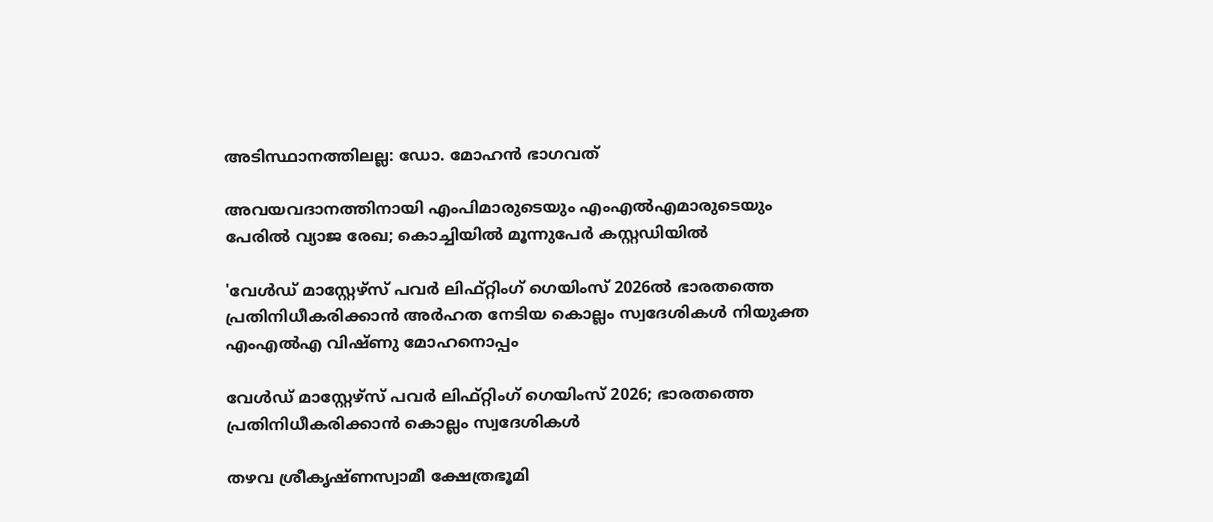അടിസ്ഥാനത്തിലല്ല: ഡോ. മോഹന്‍ ഭാഗവത്

അവയവദാനത്തിനായി എംപിമാരുടെയും എംഎല്‍എമാരുടെയും പേരിൽ വ്യാജ രേഖ; കൊച്ചിയിൽ മൂന്നുപേർ കസ്റ്റഡിയിൽ

'വേള്‍ഡ് മാസ്റ്റേഴ്‌സ് പവര്‍ ലിഫ്റ്റിംഗ് ഗെയിംസ് 2026ല്‍ ഭാരതത്തെ പ്രതിനിധീകരിക്കാന്‍ അര്‍ഹത നേടിയ കൊല്ലം സ്വദേശികള്‍ നിയുക്ത എംഎല്‍എ വിഷ്ണു മോഹനൊപ്പം

വേള്‍ഡ് മാസ്റ്റേഴ്‌സ് പവര്‍ ലിഫ്റ്റിംഗ് ഗെയിംസ് 2026; ഭാരതത്തെ പ്രതിനിധീകരിക്കാന്‍ കൊല്ലം സ്വദേശികള്‍

തഴവ ശ്രീകൃഷ്ണസ്വാമീ ക്ഷേത്രഭൂമി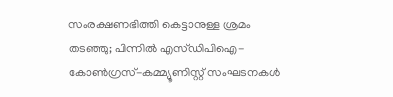സംരക്ഷണഭിത്തി കെട്ടാനുള്ള ശ്രമം തടഞ്ഞു; പിന്നില്‍ എസ്ഡിപിഐ-കോണ്‍ഗ്രസ്-കമ്മ്യൂണിസ്റ്റ് സംഘടനകള്‍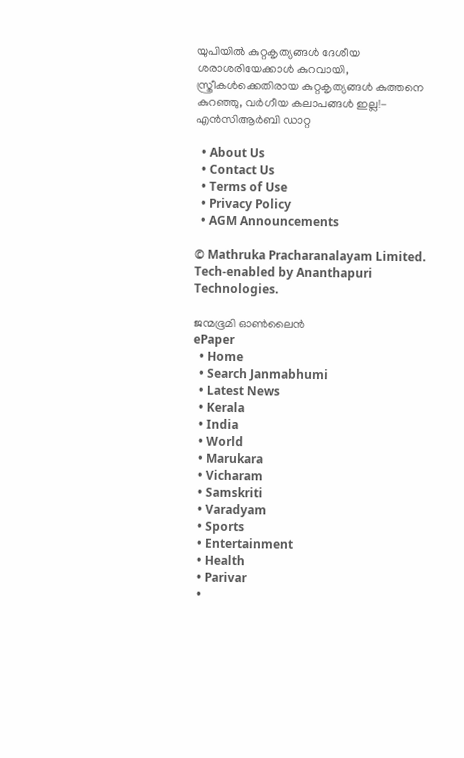യു‌പിയിൽ കുറ്റകൃത്യങ്ങൾ ദേശീയ ശരാശരിയേക്കാൾ കുറവായി, സ്ത്രീകൾക്കെതിരായ കുറ്റകൃത്യങ്ങൾ കുത്തനെ കുറഞ്ഞു, വർഗീയ കലാപങ്ങൾ ഇല്ല!- എൻ‌സി‌ആർ‌ബി ഡാറ്റ

  • About Us
  • Contact Us
  • Terms of Use
  • Privacy Policy
  • AGM Announcements

© Mathruka Pracharanalayam Limited.
Tech-enabled by Ananthapuri Technologies.

ജന്മഭൂമി ഓണ്‍ലൈന്‍
ePaper
  • Home
  • Search Janmabhumi
  • Latest News
  • Kerala
  • India
  • World
  • Marukara
  • Vicharam
  • Samskriti
  • Varadyam
  • Sports
  • Entertainment
  • Health
  • Parivar
  •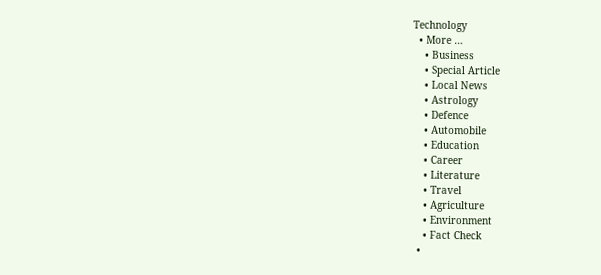Technology
  • More …
    • Business
    • Special Article
    • Local News
    • Astrology
    • Defence
    • Automobile
    • Education
    • Career
    • Literature
    • Travel
    • Agriculture
    • Environment
    • Fact Check
  •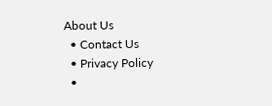About Us
  • Contact Us
  • Privacy Policy
  •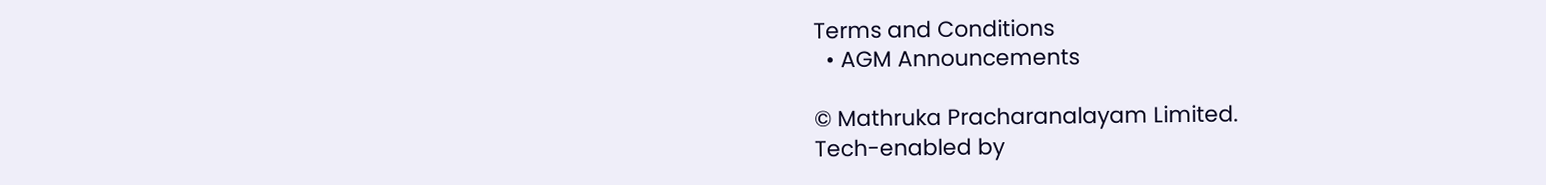Terms and Conditions
  • AGM Announcements

© Mathruka Pracharanalayam Limited.
Tech-enabled by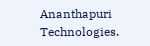Ananthapuri Technologies.